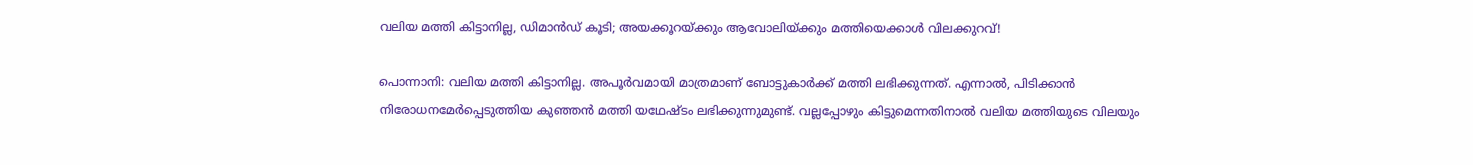വലിയ മത്തി കിട്ടാനില്ല, ഡിമാൻഡ് കൂടി; അയക്കൂറയ്ക്കും ആവോലിയ്ക്കും മത്തിയെക്കാൾ വിലക്കുറവ്!

പൊന്നാനി: വലിയ മത്തി കിട്ടാനില്ല. അപൂർവമായി മാത്രമാണ് ബോട്ടുകാർക്ക് മത്തി ലഭിക്കുന്നത്. എന്നാൽ, പിടിക്കാൻ നിരോധനമേർപ്പെടുത്തിയ കുഞ്ഞൻ മത്തി യഥേഷ്ടം ലഭിക്കുന്നുമുണ്ട്. വല്ലപ്പോഴും കിട്ടുമെന്നതിനാൽ വലിയ മത്തിയുടെ വിലയും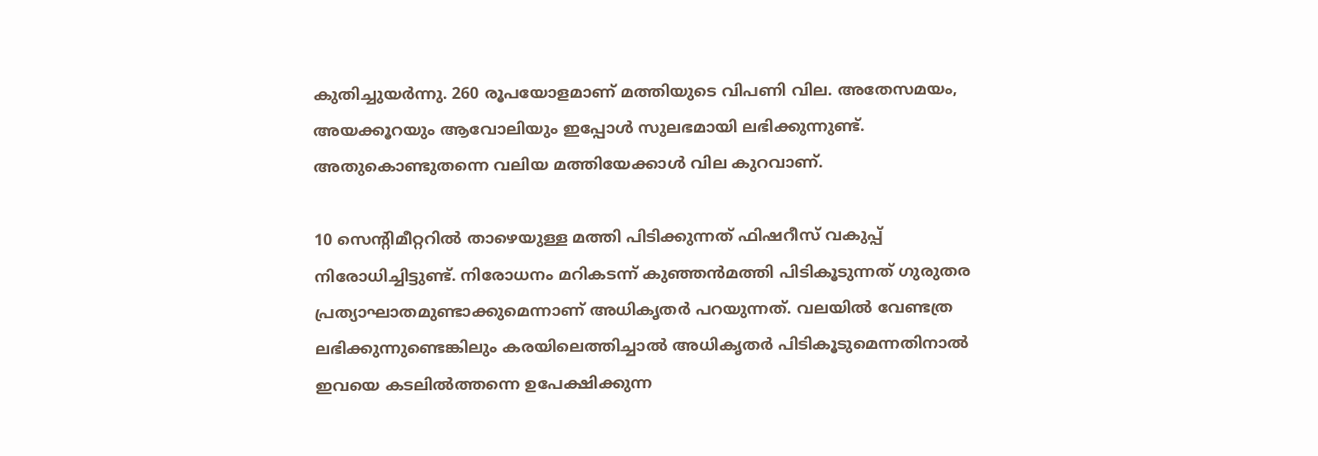കുതിച്ചുയർന്നു. 260 രൂപയോളമാണ് മത്തിയുടെ വിപണി വില. അതേസമയം, അയക്കൂറയും ആവോലിയും ഇപ്പോൾ സുലഭമായി ലഭിക്കുന്നുണ്ട്. അതുകൊണ്ടുതന്നെ വലിയ മത്തിയേക്കാൾ വില കുറവാണ്.

10 സെന്റിമീറ്ററിൽ താഴെയുള്ള മത്തി പിടിക്കുന്നത് ഫിഷറീസ് വകുപ്പ് നിരോധിച്ചിട്ടുണ്ട്. നിരോധനം മറികടന്ന് കുഞ്ഞൻമത്തി പിടികൂടുന്നത് ഗുരുതര പ്രത്യാഘാതമുണ്ടാക്കുമെന്നാണ് അധികൃതർ പറയുന്നത്. വലയിൽ വേണ്ടത്ര ലഭിക്കുന്നുണ്ടെങ്കിലും കരയിലെത്തിച്ചാൽ അധികൃതർ പിടികൂടുമെന്നതിനാൽ ഇവയെ കടലിൽത്തന്നെ ഉപേക്ഷിക്കുന്ന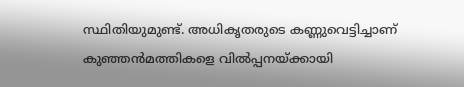സ്ഥിതിയുമുണ്ട്. അധികൃതരുടെ കണ്ണുവെട്ടിച്ചാണ് കുഞ്ഞൻമത്തികളെ വിൽപ്പനയ്ക്കായി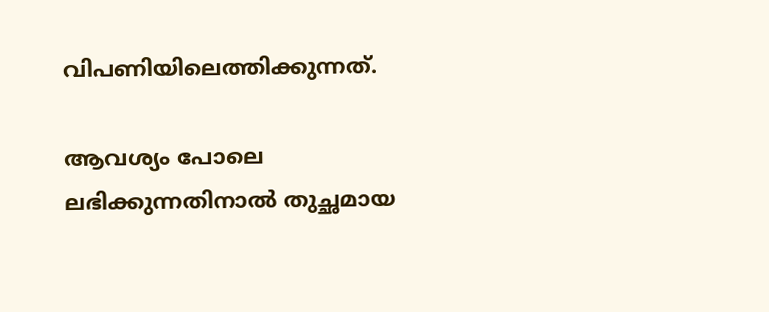വിപണിയിലെത്തിക്കുന്നത്.

ആവശ്യം പോലെ ലഭിക്കുന്നതിനാൽ തുച്ഛമായ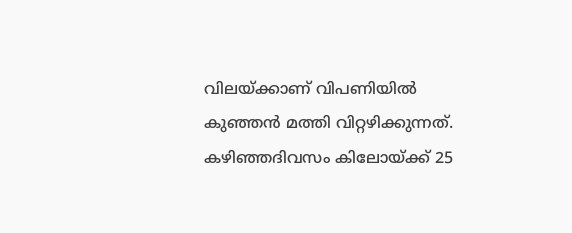വിലയ്ക്കാണ് വിപണിയിൽ കുഞ്ഞൻ മത്തി വിറ്റഴിക്കുന്നത്. കഴിഞ്ഞദിവസം കിലോയ്ക്ക് 25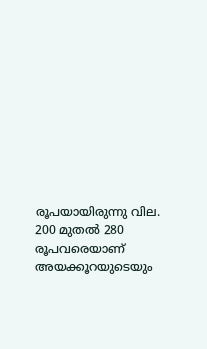രൂപയായിരുന്നു വില. 200 മുതൽ 280 രൂപവരെയാണ് അയക്കൂറയുടെയും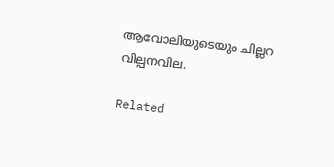ആവോലിയുടെയും ചില്ലറ വില്പനവില.

Related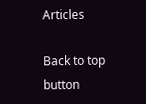Articles

Back to top button